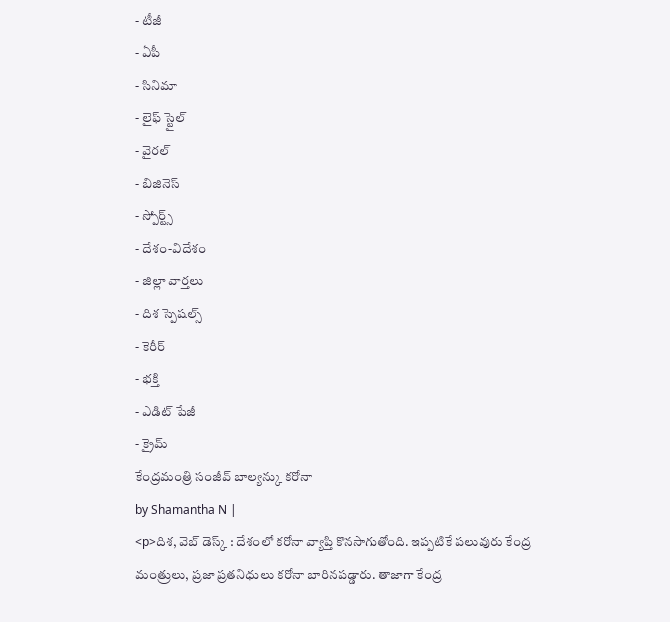- టీజీ
- ఏపీ
- సినిమా
- లైఫ్ స్టైల్
- వైరల్
- బిజినెస్
- స్పోర్ట్స్
- దేశం-విదేశం
- జిల్లా వార్తలు
- దిశ స్పెషల్స్
- కెరీర్
- భక్తి
- ఎడిట్ పేజీ
- క్రైమ్
కేంద్రమంత్రి సంజీవ్ బాల్యన్కు కరోనా
by Shamantha N |
<p>దిశ, వెబ్ డెస్క్ : దేశంలో కరోనా వ్యాప్తి కొనసాగుతోంది. ఇప్పటికే పలువురు కేంద్ర మంత్రులు, ప్రజా ప్రతనిధులు కరోనా బారినపడ్డారు. తాజాగా కేంద్ర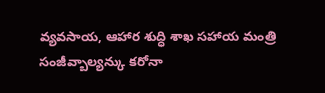వ్యవసాయ, ఆహార శుద్ధి శాఖ సహాయ మంత్రి సంజీవ్బాల్యన్కు కరోనా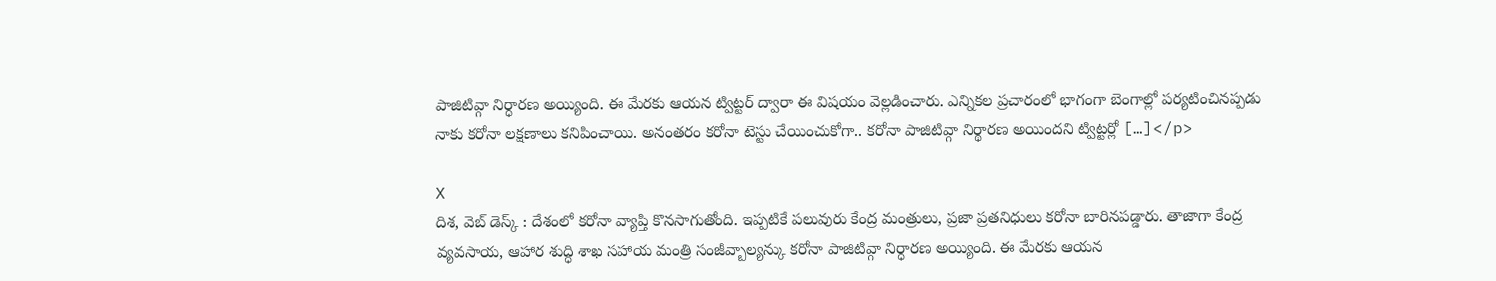పాజిటివ్గా నిర్ధారణ అయ్యింది. ఈ మేరకు ఆయన ట్విట్టర్ ద్వారా ఈ విషయం వెల్లడించారు. ఎన్నికల ప్రచారంలో భాగంగా బెంగాల్లో పర్యటించినప్పడు నాకు కరోనా లక్షణాలు కనిపించాయి. అనంతరం కరోనా టెస్టు చేయించుకోగా.. కరోనా పాజిటివ్గా నిర్థారణ అయిందని ట్విట్టర్లో […]</p>

X
దిశ, వెబ్ డెస్క్ : దేశంలో కరోనా వ్యాప్తి కొనసాగుతోంది. ఇప్పటికే పలువురు కేంద్ర మంత్రులు, ప్రజా ప్రతనిధులు కరోనా బారినపడ్డారు. తాజాగా కేంద్ర వ్యవసాయ, ఆహార శుద్ధి శాఖ సహాయ మంత్రి సంజీవ్బాల్యన్కు కరోనా పాజిటివ్గా నిర్ధారణ అయ్యింది. ఈ మేరకు ఆయన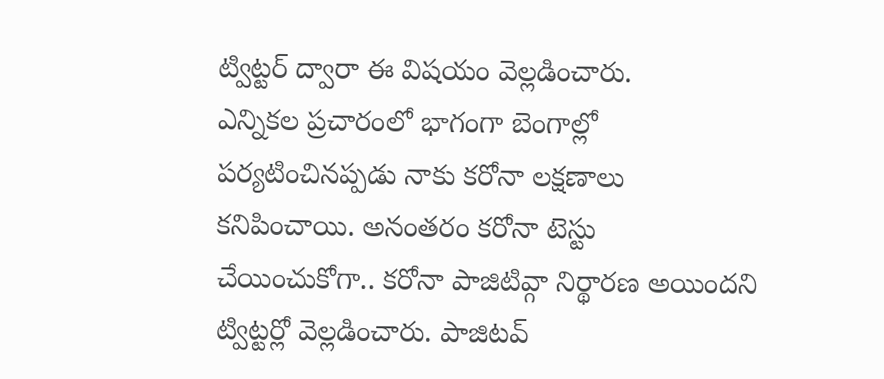ట్విట్టర్ ద్వారా ఈ విషయం వెల్లడించారు.
ఎన్నికల ప్రచారంలో భాగంగా బెంగాల్లో పర్యటించినప్పడు నాకు కరోనా లక్షణాలు కనిపించాయి. అనంతరం కరోనా టెస్టు చేయించుకోగా.. కరోనా పాజిటివ్గా నిర్థారణ అయిందని ట్విట్టర్లో వెల్లడించారు. పాజిటవ్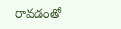రావడంతో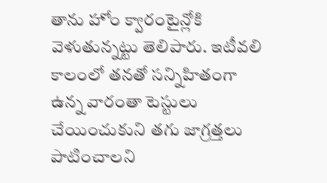తాను హోం క్వారంటైన్లోకి వెళుతున్నట్టు తెలిపారు. ఇటీవలి కాలంలో తనతో సన్నిహితంగా ఉన్న వారంతా టెస్టులు చేయించుకుని తగు జాగ్రత్తలు పాటించాలని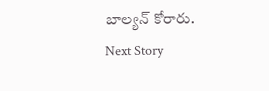బాల్యన్ కోరారు.
Next Story